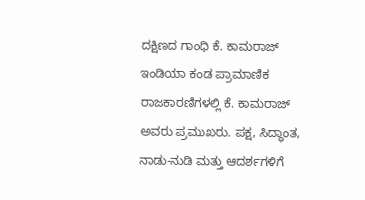ದಕ್ಷಿಣದ ಗಾಂಧಿ ಕೆ. ಕಾಮರಾಜ್
ಇಂಡಿಯಾ ಕಂಡ ಪ್ರಾಮಾಣಿಕ ರಾಜಕಾರಣಿಗಳಲ್ಲಿ ಕೆ. ಕಾಮರಾಜ್ ಅವರು ಪ್ರಮುಖರು. ಪಕ್ಷ, ಸಿದ್ಧಾಂತ, ನಾಡು-ನುಡಿ ಮತ್ತು ಆದರ್ಶಗಳಿಗೆ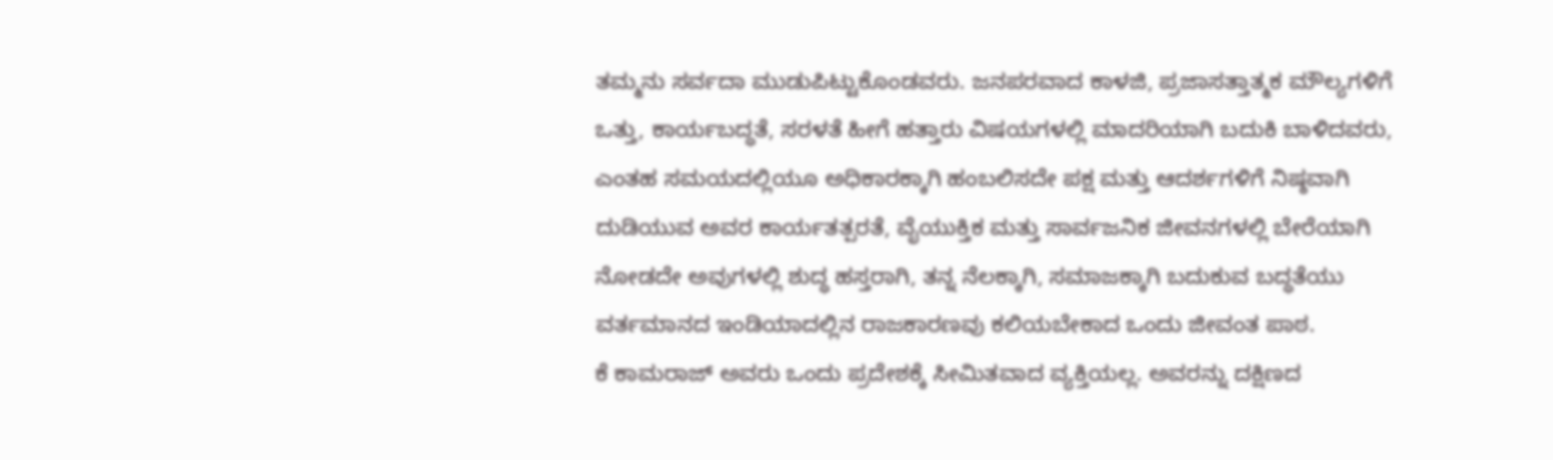ತಮ್ಮನು ಸರ್ವದಾ ಮುಡುಪಿಟ್ಟುಕೊಂಡವರು. ಜನಪರವಾದ ಕಾಳಜಿ, ಪ್ರಜಾಸತ್ತಾತ್ಮಕ ಮೌಲ್ಯಗಳಿಗೆ ಒತ್ತು, ಕಾರ್ಯಬದ್ಧತೆ, ಸರಳತೆ ಹೀಗೆ ಹತ್ತಾರು ವಿಷಯಗಳಲ್ಲಿ ಮಾದರಿಯಾಗಿ ಬದುಕಿ ಬಾಳಿದವರು, ಎಂತಹ ಸಮಯದಲ್ಲಿಯೂ ಅಧಿಕಾರಕ್ಕಾಗಿ ಹಂಬಲಿಸದೇ ಪಕ್ಷ ಮತ್ತು ಆದರ್ಶಗಳಿಗೆ ನಿಷ್ಠವಾಗಿ ದುಡಿಯುವ ಅವರ ಕಾರ್ಯತತ್ಪರತೆ, ವೈಯುಕ್ತಿಕ ಮತ್ತು ಸಾರ್ವಜನಿಕ ಜೀವನಗಳಲ್ಲಿ ಬೇರೆಯಾಗಿ ನೋಡದೇ ಅವುಗಳಲ್ಲಿ ಶುದ್ಧ ಹಸ್ತರಾಗಿ, ತನ್ನ ನೆಲಕ್ಕಾಗಿ, ಸಮಾಜಕ್ಕಾಗಿ ಬದುಕುವ ಬದ್ಧತೆಯು ವರ್ತಮಾನದ ಇಂಡಿಯಾದಲ್ಲಿನ ರಾಜಕಾರಣವು ಕಲಿಯಬೇಕಾದ ಒಂದು ಜೀವಂತ ಪಾಠ.
ಕೆ ಕಾಮರಾಜ್ ಅವರು ಒಂದು ಪ್ರದೇಶಕ್ಕೆ ಸೀಮಿತವಾದ ವ್ಯಕ್ತಿಯಲ್ಲ. ಅವರನ್ನು ದಕ್ಷಿಣದ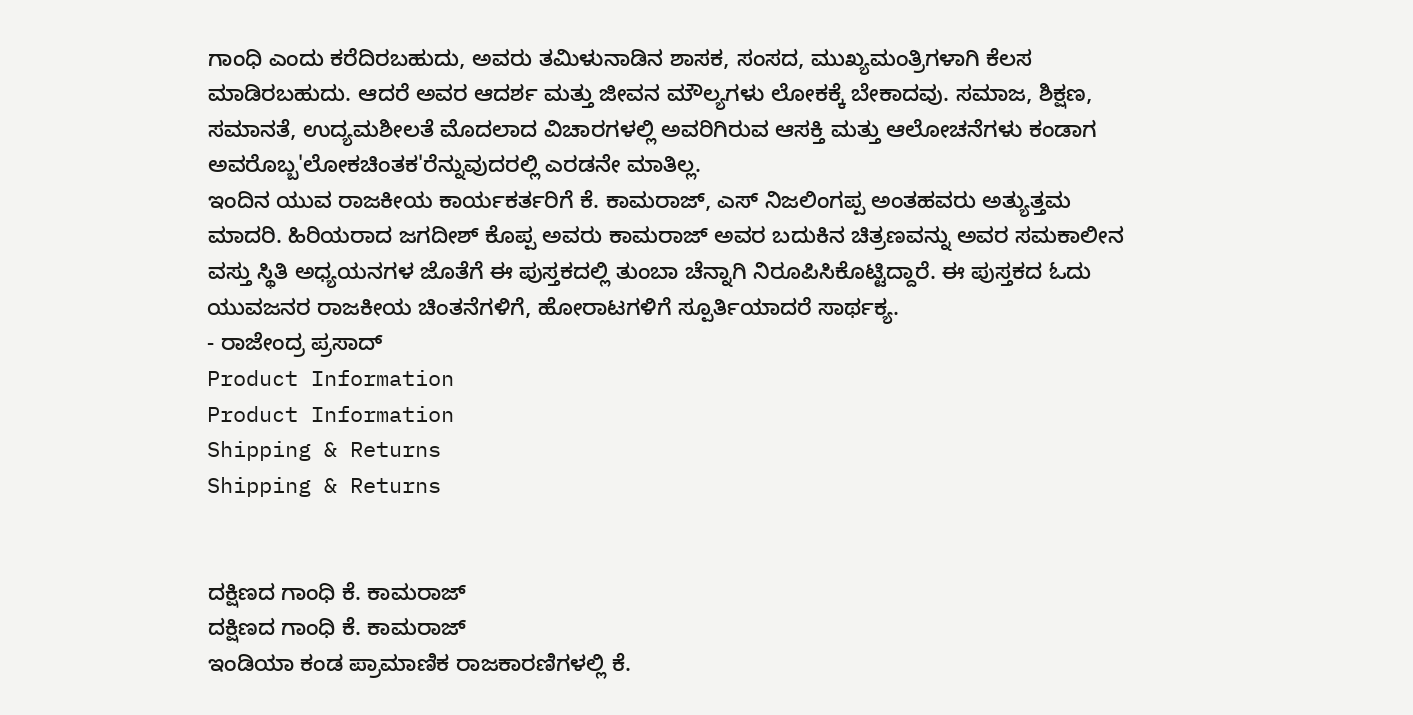ಗಾಂಧಿ ಎಂದು ಕರೆದಿರಬಹುದು, ಅವರು ತಮಿಳುನಾಡಿನ ಶಾಸಕ, ಸಂಸದ, ಮುಖ್ಯಮಂತ್ರಿಗಳಾಗಿ ಕೆಲಸ ಮಾಡಿರಬಹುದು. ಆದರೆ ಅವರ ಆದರ್ಶ ಮತ್ತು ಜೀವನ ಮೌಲ್ಯಗಳು ಲೋಕಕ್ಕೆ ಬೇಕಾದವು. ಸಮಾಜ, ಶಿಕ್ಷಣ, ಸಮಾನತೆ, ಉದ್ಯಮಶೀಲತೆ ಮೊದಲಾದ ವಿಚಾರಗಳಲ್ಲಿ ಅವರಿಗಿರುವ ಆಸಕ್ತಿ ಮತ್ತು ಆಲೋಚನೆಗಳು ಕಂಡಾಗ ಅವರೊಬ್ಬ'ಲೋಕಚಿಂತಕ'ರೆನ್ನುವುದರಲ್ಲಿ ಎರಡನೇ ಮಾತಿಲ್ಲ.
ಇಂದಿನ ಯುವ ರಾಜಕೀಯ ಕಾರ್ಯಕರ್ತರಿಗೆ ಕೆ. ಕಾಮರಾಜ್, ಎಸ್ ನಿಜಲಿಂಗಪ್ಪ ಅಂತಹವರು ಅತ್ಯುತ್ತಮ ಮಾದರಿ. ಹಿರಿಯರಾದ ಜಗದೀಶ್ ಕೊಪ್ಪ ಅವರು ಕಾಮರಾಜ್ ಅವರ ಬದುಕಿನ ಚಿತ್ರಣವನ್ನು ಅವರ ಸಮಕಾಲೀನ ವಸ್ತು ಸ್ಥಿತಿ ಅಧ್ಯಯನಗಳ ಜೊತೆಗೆ ಈ ಪುಸ್ತಕದಲ್ಲಿ ತುಂಬಾ ಚೆನ್ನಾಗಿ ನಿರೂಪಿಸಿಕೊಟ್ಟಿದ್ದಾರೆ. ಈ ಪುಸ್ತಕದ ಓದು ಯುವಜನರ ರಾಜಕೀಯ ಚಿಂತನೆಗಳಿಗೆ, ಹೋರಾಟಗಳಿಗೆ ಸ್ಪೂರ್ತಿಯಾದರೆ ಸಾರ್ಥಕ್ಯ.
- ರಾಜೇಂದ್ರ ಪ್ರಸಾದ್
Product Information
Product Information
Shipping & Returns
Shipping & Returns


ದಕ್ಷಿಣದ ಗಾಂಧಿ ಕೆ. ಕಾಮರಾಜ್
ದಕ್ಷಿಣದ ಗಾಂಧಿ ಕೆ. ಕಾಮರಾಜ್
ಇಂಡಿಯಾ ಕಂಡ ಪ್ರಾಮಾಣಿಕ ರಾಜಕಾರಣಿಗಳಲ್ಲಿ ಕೆ.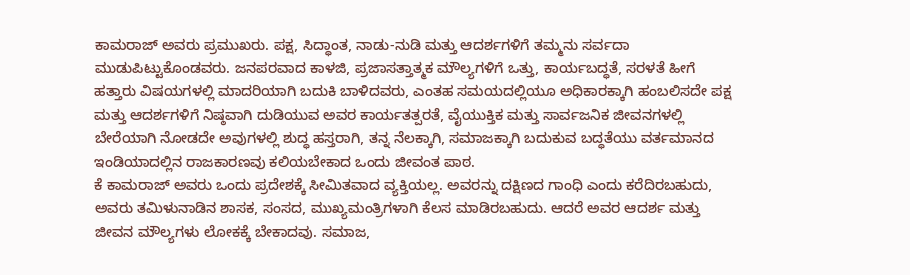ಕಾಮರಾಜ್ ಅವರು ಪ್ರಮುಖರು. ಪಕ್ಷ, ಸಿದ್ಧಾಂತ, ನಾಡು-ನುಡಿ ಮತ್ತು ಆದರ್ಶಗಳಿಗೆ ತಮ್ಮನು ಸರ್ವದಾ ಮುಡುಪಿಟ್ಟುಕೊಂಡವರು. ಜನಪರವಾದ ಕಾಳಜಿ, ಪ್ರಜಾಸತ್ತಾತ್ಮಕ ಮೌಲ್ಯಗಳಿಗೆ ಒತ್ತು, ಕಾರ್ಯಬದ್ಧತೆ, ಸರಳತೆ ಹೀಗೆ ಹತ್ತಾರು ವಿಷಯಗಳಲ್ಲಿ ಮಾದರಿಯಾಗಿ ಬದುಕಿ ಬಾಳಿದವರು, ಎಂತಹ ಸಮಯದಲ್ಲಿಯೂ ಅಧಿಕಾರಕ್ಕಾಗಿ ಹಂಬಲಿಸದೇ ಪಕ್ಷ ಮತ್ತು ಆದರ್ಶಗಳಿಗೆ ನಿಷ್ಠವಾಗಿ ದುಡಿಯುವ ಅವರ ಕಾರ್ಯತತ್ಪರತೆ, ವೈಯುಕ್ತಿಕ ಮತ್ತು ಸಾರ್ವಜನಿಕ ಜೀವನಗಳಲ್ಲಿ ಬೇರೆಯಾಗಿ ನೋಡದೇ ಅವುಗಳಲ್ಲಿ ಶುದ್ಧ ಹಸ್ತರಾಗಿ, ತನ್ನ ನೆಲಕ್ಕಾಗಿ, ಸಮಾಜಕ್ಕಾಗಿ ಬದುಕುವ ಬದ್ಧತೆಯು ವರ್ತಮಾನದ ಇಂಡಿಯಾದಲ್ಲಿನ ರಾಜಕಾರಣವು ಕಲಿಯಬೇಕಾದ ಒಂದು ಜೀವಂತ ಪಾಠ.
ಕೆ ಕಾಮರಾಜ್ ಅವರು ಒಂದು ಪ್ರದೇಶಕ್ಕೆ ಸೀಮಿತವಾದ ವ್ಯಕ್ತಿಯಲ್ಲ. ಅವರನ್ನು ದಕ್ಷಿಣದ ಗಾಂಧಿ ಎಂದು ಕರೆದಿರಬಹುದು, ಅವರು ತಮಿಳುನಾಡಿನ ಶಾಸಕ, ಸಂಸದ, ಮುಖ್ಯಮಂತ್ರಿಗಳಾಗಿ ಕೆಲಸ ಮಾಡಿರಬಹುದು. ಆದರೆ ಅವರ ಆದರ್ಶ ಮತ್ತು ಜೀವನ ಮೌಲ್ಯಗಳು ಲೋಕಕ್ಕೆ ಬೇಕಾದವು. ಸಮಾಜ,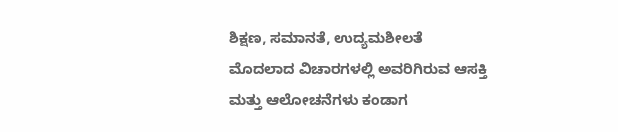ಶಿಕ್ಷಣ, ಸಮಾನತೆ, ಉದ್ಯಮಶೀಲತೆ ಮೊದಲಾದ ವಿಚಾರಗಳಲ್ಲಿ ಅವರಿಗಿರುವ ಆಸಕ್ತಿ ಮತ್ತು ಆಲೋಚನೆಗಳು ಕಂಡಾಗ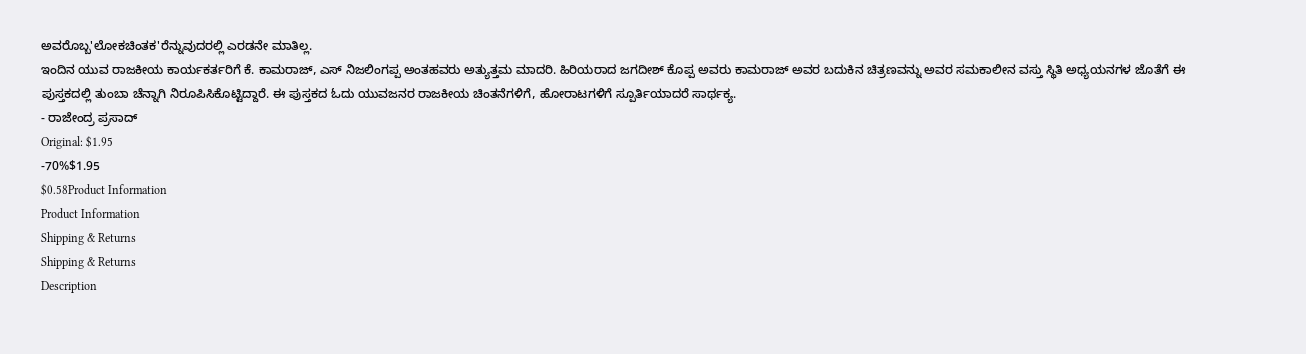ಅವರೊಬ್ಬ'ಲೋಕಚಿಂತಕ'ರೆನ್ನುವುದರಲ್ಲಿ ಎರಡನೇ ಮಾತಿಲ್ಲ.
ಇಂದಿನ ಯುವ ರಾಜಕೀಯ ಕಾರ್ಯಕರ್ತರಿಗೆ ಕೆ. ಕಾಮರಾಜ್, ಎಸ್ ನಿಜಲಿಂಗಪ್ಪ ಅಂತಹವರು ಅತ್ಯುತ್ತಮ ಮಾದರಿ. ಹಿರಿಯರಾದ ಜಗದೀಶ್ ಕೊಪ್ಪ ಅವರು ಕಾಮರಾಜ್ ಅವರ ಬದುಕಿನ ಚಿತ್ರಣವನ್ನು ಅವರ ಸಮಕಾಲೀನ ವಸ್ತು ಸ್ಥಿತಿ ಅಧ್ಯಯನಗಳ ಜೊತೆಗೆ ಈ ಪುಸ್ತಕದಲ್ಲಿ ತುಂಬಾ ಚೆನ್ನಾಗಿ ನಿರೂಪಿಸಿಕೊಟ್ಟಿದ್ದಾರೆ. ಈ ಪುಸ್ತಕದ ಓದು ಯುವಜನರ ರಾಜಕೀಯ ಚಿಂತನೆಗಳಿಗೆ, ಹೋರಾಟಗಳಿಗೆ ಸ್ಪೂರ್ತಿಯಾದರೆ ಸಾರ್ಥಕ್ಯ.
- ರಾಜೇಂದ್ರ ಪ್ರಸಾದ್
Original: $1.95
-70%$1.95
$0.58Product Information
Product Information
Shipping & Returns
Shipping & Returns
Description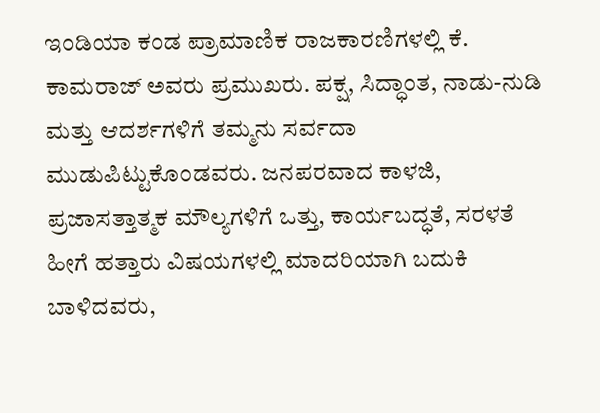ಇಂಡಿಯಾ ಕಂಡ ಪ್ರಾಮಾಣಿಕ ರಾಜಕಾರಣಿಗಳಲ್ಲಿ ಕೆ. ಕಾಮರಾಜ್ ಅವರು ಪ್ರಮುಖರು. ಪಕ್ಷ, ಸಿದ್ಧಾಂತ, ನಾಡು-ನುಡಿ ಮತ್ತು ಆದರ್ಶಗಳಿಗೆ ತಮ್ಮನು ಸರ್ವದಾ ಮುಡುಪಿಟ್ಟುಕೊಂಡವರು. ಜನಪರವಾದ ಕಾಳಜಿ, ಪ್ರಜಾಸತ್ತಾತ್ಮಕ ಮೌಲ್ಯಗಳಿಗೆ ಒತ್ತು, ಕಾರ್ಯಬದ್ಧತೆ, ಸರಳತೆ ಹೀಗೆ ಹತ್ತಾರು ವಿಷಯಗಳಲ್ಲಿ ಮಾದರಿಯಾಗಿ ಬದುಕಿ ಬಾಳಿದವರು,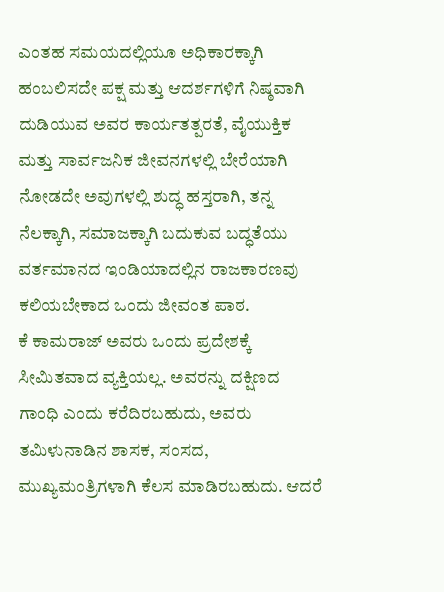ಎಂತಹ ಸಮಯದಲ್ಲಿಯೂ ಅಧಿಕಾರಕ್ಕಾಗಿ ಹಂಬಲಿಸದೇ ಪಕ್ಷ ಮತ್ತು ಆದರ್ಶಗಳಿಗೆ ನಿಷ್ಠವಾಗಿ ದುಡಿಯುವ ಅವರ ಕಾರ್ಯತತ್ಪರತೆ, ವೈಯುಕ್ತಿಕ ಮತ್ತು ಸಾರ್ವಜನಿಕ ಜೀವನಗಳಲ್ಲಿ ಬೇರೆಯಾಗಿ ನೋಡದೇ ಅವುಗಳಲ್ಲಿ ಶುದ್ಧ ಹಸ್ತರಾಗಿ, ತನ್ನ ನೆಲಕ್ಕಾಗಿ, ಸಮಾಜಕ್ಕಾಗಿ ಬದುಕುವ ಬದ್ಧತೆಯು ವರ್ತಮಾನದ ಇಂಡಿಯಾದಲ್ಲಿನ ರಾಜಕಾರಣವು ಕಲಿಯಬೇಕಾದ ಒಂದು ಜೀವಂತ ಪಾಠ.
ಕೆ ಕಾಮರಾಜ್ ಅವರು ಒಂದು ಪ್ರದೇಶಕ್ಕೆ ಸೀಮಿತವಾದ ವ್ಯಕ್ತಿಯಲ್ಲ. ಅವರನ್ನು ದಕ್ಷಿಣದ ಗಾಂಧಿ ಎಂದು ಕರೆದಿರಬಹುದು, ಅವರು ತಮಿಳುನಾಡಿನ ಶಾಸಕ, ಸಂಸದ, ಮುಖ್ಯಮಂತ್ರಿಗಳಾಗಿ ಕೆಲಸ ಮಾಡಿರಬಹುದು. ಆದರೆ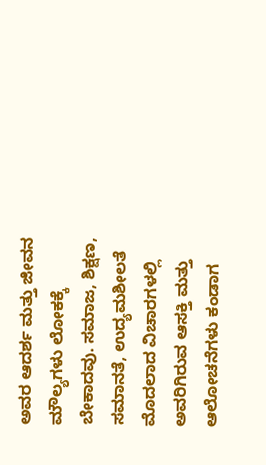ಅವರ ಆದರ್ಶ ಮತ್ತು ಜೀವನ ಮೌಲ್ಯಗಳು ಲೋಕಕ್ಕೆ ಬೇಕಾದವು. ಸಮಾಜ, ಶಿಕ್ಷಣ, ಸಮಾನತೆ, ಉದ್ಯಮಶೀಲತೆ ಮೊದಲಾದ ವಿಚಾರಗಳಲ್ಲಿ ಅವರಿಗಿರುವ ಆಸಕ್ತಿ ಮತ್ತು ಆಲೋಚನೆಗಳು ಕಂಡಾಗ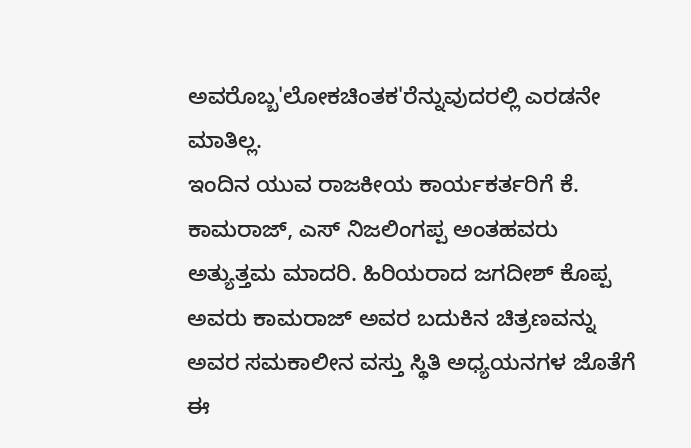ಅವರೊಬ್ಬ'ಲೋಕಚಿಂತಕ'ರೆನ್ನುವುದರಲ್ಲಿ ಎರಡನೇ ಮಾತಿಲ್ಲ.
ಇಂದಿನ ಯುವ ರಾಜಕೀಯ ಕಾರ್ಯಕರ್ತರಿಗೆ ಕೆ. ಕಾಮರಾಜ್, ಎಸ್ ನಿಜಲಿಂಗಪ್ಪ ಅಂತಹವರು ಅತ್ಯುತ್ತಮ ಮಾದರಿ. ಹಿರಿಯರಾದ ಜಗದೀಶ್ ಕೊಪ್ಪ ಅವರು ಕಾಮರಾಜ್ ಅವರ ಬದುಕಿನ ಚಿತ್ರಣವನ್ನು ಅವರ ಸಮಕಾಲೀನ ವಸ್ತು ಸ್ಥಿತಿ ಅಧ್ಯಯನಗಳ ಜೊತೆಗೆ ಈ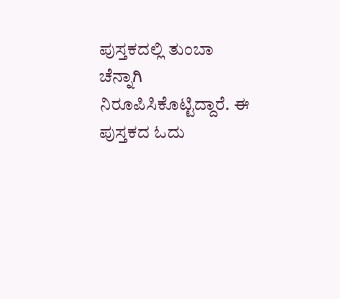ಪುಸ್ತಕದಲ್ಲಿ ತುಂಬಾ ಚೆನ್ನಾಗಿ ನಿರೂಪಿಸಿಕೊಟ್ಟಿದ್ದಾರೆ. ಈ ಪುಸ್ತಕದ ಓದು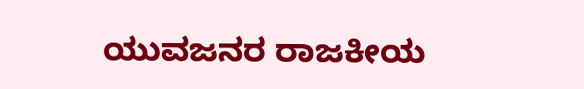ಯುವಜನರ ರಾಜಕೀಯ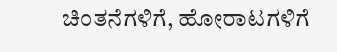ಚಿಂತನೆಗಳಿಗೆ, ಹೋರಾಟಗಳಿಗೆ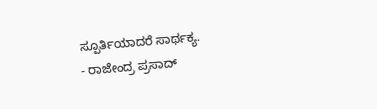ಸ್ಪೂರ್ತಿಯಾದರೆ ಸಾರ್ಥಕ್ಯ.
- ರಾಜೇಂದ್ರ ಪ್ರಸಾದ್